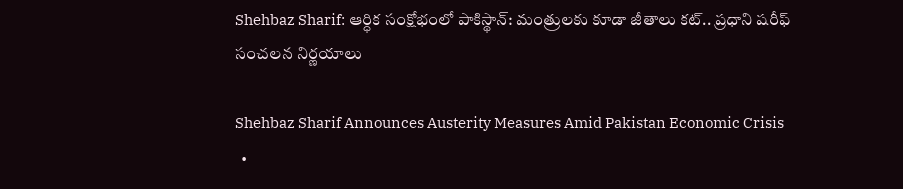Shehbaz Sharif: ఆర్ధిక సంక్షోభంలో పాకిస్థాన్: మంత్రులకు కూడా జీతాలు కట్.. ప్రధాని షరీఫ్ సంచలన నిర్ణయాలు

Shehbaz Sharif Announces Austerity Measures Amid Pakistan Economic Crisis
  •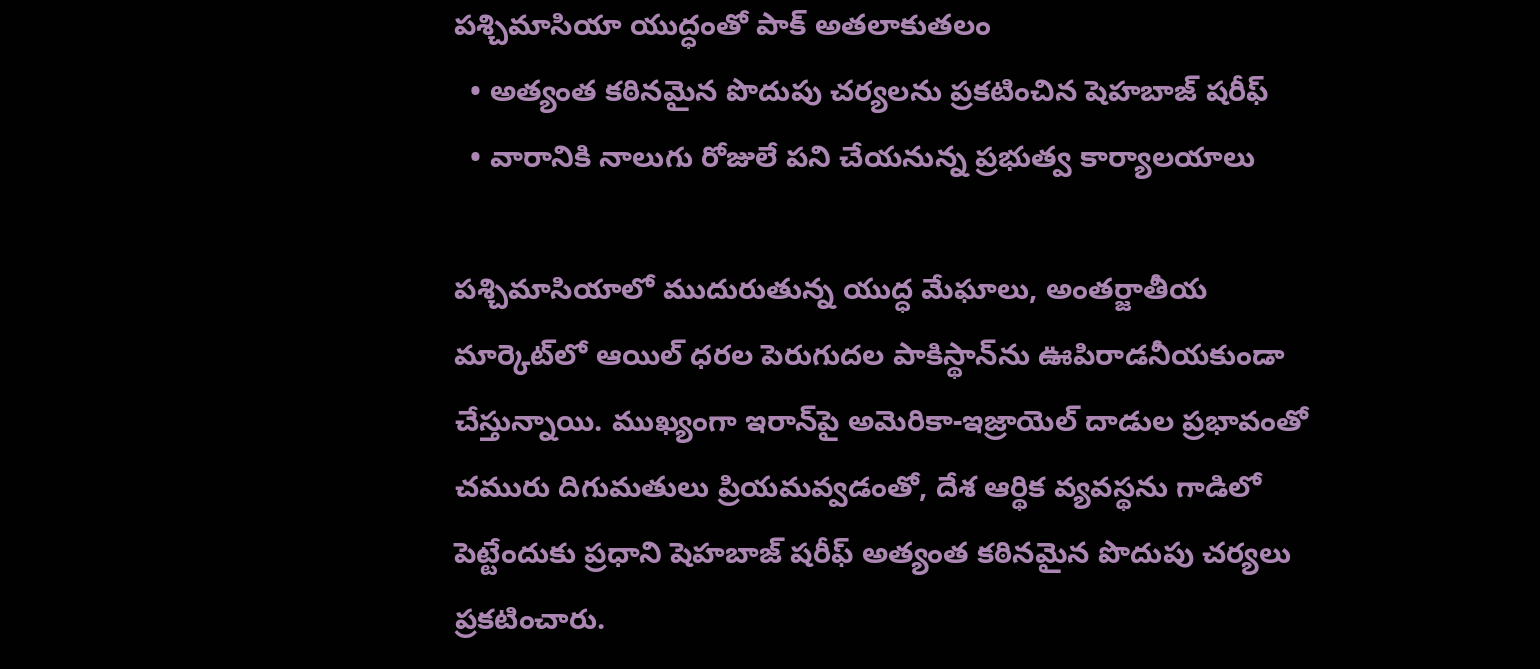పశ్చిమాసియా యుద్ధంతో పాక్ అతలాకుతలం
  • అత్యంత కఠినమైన పొదుపు చర్యలను ప్రకటించిన షెహబాజ్ షరీఫ్
  • వారానికి నాలుగు రోజులే పని చేయనున్న ప్రభుత్వ కార్యాలయాలు

పశ్చిమాసియాలో ముదురుతున్న యుద్ధ మేఘాలు, అంతర్జాతీయ మార్కెట్‌లో ఆయిల్ ధరల పెరుగుదల పాకిస్థాన్‌ను ఊపిరాడనీయకుండా చేస్తున్నాయి. ముఖ్యంగా ఇరాన్‌పై అమెరికా-ఇజ్రాయెల్ దాడుల ప్రభావంతో చమురు దిగుమతులు ప్రియమవ్వడంతో, దేశ ఆర్థిక వ్యవస్థను గాడిలో పెట్టేందుకు ప్రధాని షెహబాజ్ షరీఫ్ అత్యంత కఠినమైన పొదుపు చర్యలు ప్రకటించారు.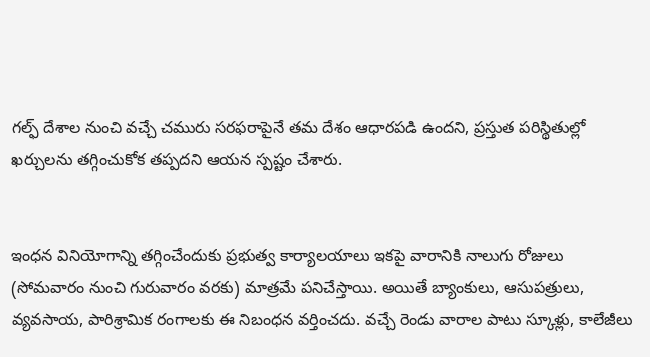గల్ఫ్ దేశాల నుంచి వచ్చే చమురు సరఫరాపైనే తమ దేశం ఆధారపడి ఉందని, ప్రస్తుత పరిస్థితుల్లో ఖర్చులను తగ్గించుకోక తప్పదని ఆయన స్పష్టం చేశారు.


ఇంధన వినియోగాన్ని తగ్గించేందుకు ప్రభుత్వ కార్యాలయాలు ఇకపై వారానికి నాలుగు రోజులు (సోమవారం నుంచి గురువారం వరకు) మాత్రమే పనిచేస్తాయి. అయితే బ్యాంకులు, ఆసుపత్రులు, వ్యవసాయ, పారిశ్రామిక రంగాలకు ఈ నిబంధన వర్తించదు. వచ్చే రెండు వారాల పాటు స్కూళ్లు, కాలేజీలు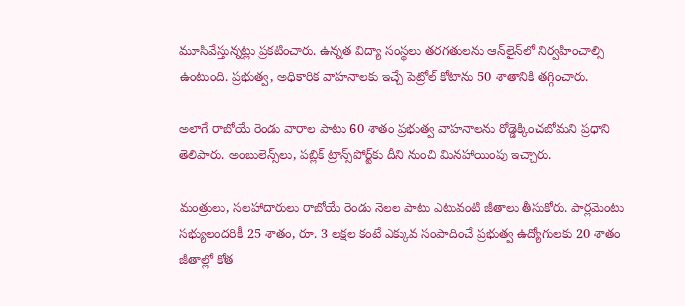మూసివేస్తున్నట్లు ప్రకటించారు. ఉన్నత విద్యా సంస్థలు తరగతులను ఆన్‌లైన్‌లో నిర్వహించాల్సి ఉంటుంది. ప్రభుత్వ, అధికారిక వాహనాలకు ఇచ్చే పెట్రోల్ కోటాను 50 శాతానికి తగ్గించారు.

అలాగే రాబోయే రెండు వారాల పాటు 60 శాతం ప్రభుత్వ వాహనాలను రోడ్డెక్కించబోమని ప్రధాని తెలిపారు. అంబులెన్స్‌లు, పబ్లిక్ ట్రాన్స్‌పోర్ట్‌కు దీని నుంచి మినహాయింపు ఇచ్చారు.

మంత్రులు, సలహాదారులు రాబోయే రెండు నెలల పాటు ఎటువంటి జీతాలు తీసుకోరు. పార్లమెంటు సభ్యులందరికీ 25 శాతం, రూ. 3 లక్షల కంటే ఎక్కువ సంపాదించే ప్రభుత్వ ఉద్యోగులకు 20 శాతం జీతాల్లో కోత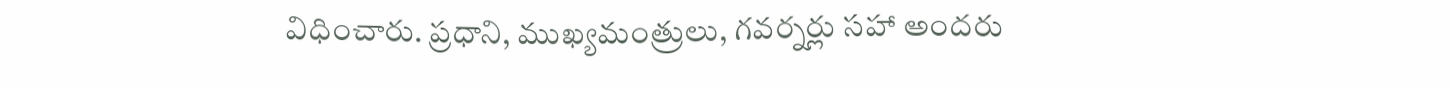విధించారు. ప్రధాని, ముఖ్యమంత్రులు, గవర్నర్లు సహా అందరు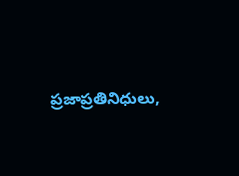ప్రజాప్రతినిధులు,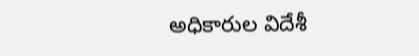అధికారుల విదేశీ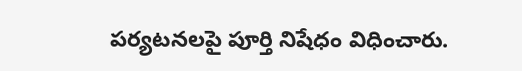పర్యటనలపై పూర్తి నిషేధం విధించారు.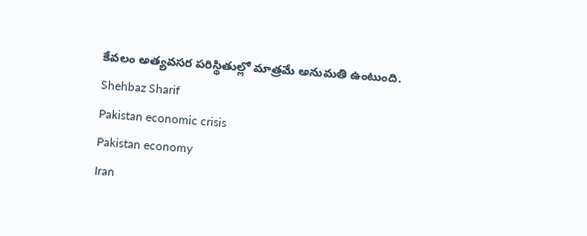కేవలం అత్యవసర పరిస్థితుల్లో మాత్రమే అనుమతి ఉంటుంది.
Shehbaz Sharif
Pakistan economic crisis
Pakistan economy
Iran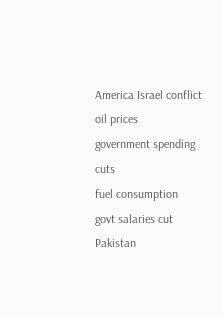America Israel conflict
oil prices
government spending cuts
fuel consumption
govt salaries cut
Pakistan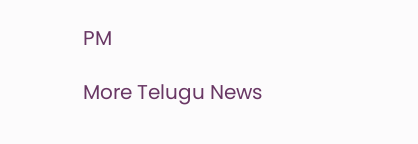PM

More Telugu News